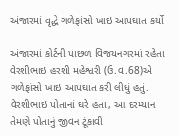અંજારમાં વૃદ્ધે ગળેફાંસો ખાઇ આપઘાત કર્યો

અંજારમાં કોર્ટની પાછળ વિજયનગરમાં રહેતા વેરશીભાઇ હરશી મહેશ્વરી (ઉ.વ.68)એ ગળેફાંસો ખાઇ આપઘાત કરી લીધું હતું. વેરશીભાઇ પોતાનાં ઘરે હતા, આ દરમ્યાન તેમણે પોતાનું જીવન ટૂંકાવી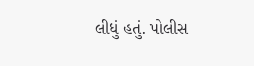લીધું હતું. પોલીસ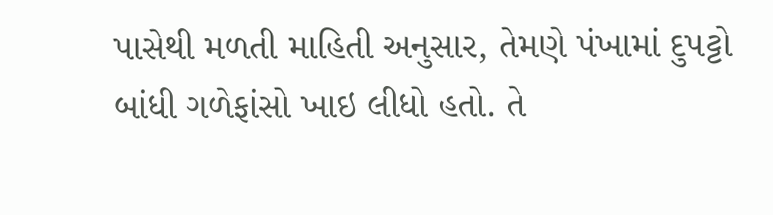પાસેથી મળતી માહિતી અનુસાર, તેમણે પંખામાં દુપટ્ટો બાંધી ગળેફાંસો ખાઇ લીધો હતો. તે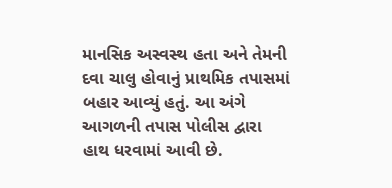માનસિક અસ્વસ્થ હતા અને તેમની દવા ચાલુ હોવાનું પ્રાથમિક તપાસમાં બહાર આવ્યું હતું. આ અંગે આગળની તપાસ પોલીસ દ્વારા હાથ ધરવામાં આવી છે.